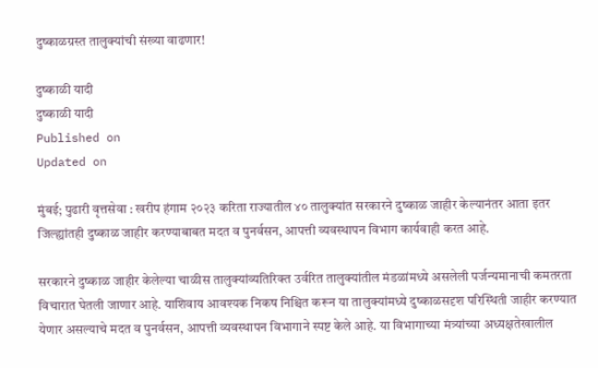दुष्काळग्रस्त तालुक्यांची संख्या वाढणार!

दुष्काळी यादी
दुष्काळी यादी
Published on
Updated on

मुंबई; पुढारी वृत्तसेवा : खरीप हंगाम २०२३ करिता राज्यातील ४० तालुक्यांत सरकारने दुष्काळ जाहीर केल्यानंतर आता इतर जिल्ह्यांतही दुष्काळ जाहीर करण्याबाबत मदत व पुनर्वसन, आपत्ती व्यवस्थापन विभाग कार्यवाही करत आहे.

सरकारने दुष्काळ जाहीर केलेल्या चाळीस तालुक्यांव्यतिरिक्त उर्वरित तालुक्यांतील मंडळांमध्ये असलेली पर्जन्यमानाची कमतरता विचारात घेतली जाणार आहे. याशिवाय आवश्यक निकष निश्चित करून या तालुक्यांमध्ये दुष्काळसदृश परिस्थिती जाहीर करण्यात येणार असल्याचे मदत व पुनर्वसन, आपत्ती व्यवस्थापन विभागाने स्पष्ट केले आहे. या विभागाच्या मंत्र्यांच्या अध्यक्षतेखालील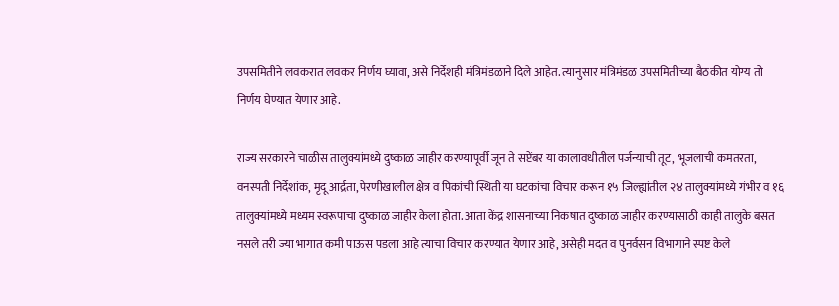उपसमितीने लवकरात लवकर निर्णय घ्यावा, असे निर्देशही मंत्रिमंडळाने दिले आहेत. त्यानुसार मंत्रिमंडळ उपसमितीच्या बैठकीत योग्य तो निर्णय घेण्यात येणार आहे.

राज्य सरकारने चाळीस तालुक्यांमध्ये दुष्काळ जाहीर करण्यापूर्वी जून ते सप्टेंबर या कालावधीतील पर्जन्याची तूट, भूजलाची कमतरता, वनस्पती निर्देशांक, मृदू आर्द्रता, पेरणीखालील क्षेत्र व पिकांची स्थिती या घटकांचा विचार करून १५ जिल्ह्यांतील २४ तालुक्यांमध्ये गंभीर व १६ तालुक्यांमध्ये मध्यम स्वरूपाचा दुष्काळ जाहीर केला होता. आता केंद्र शासनाच्या निकषात दुष्काळ जाहीर करण्यासाठी काही तालुके बसत नसले तरी ज्या भागात कमी पाऊस पडला आहे त्याचा विचार करण्यात येणार आहे, असेही मदत व पुनर्वसन विभागाने स्पष्ट केले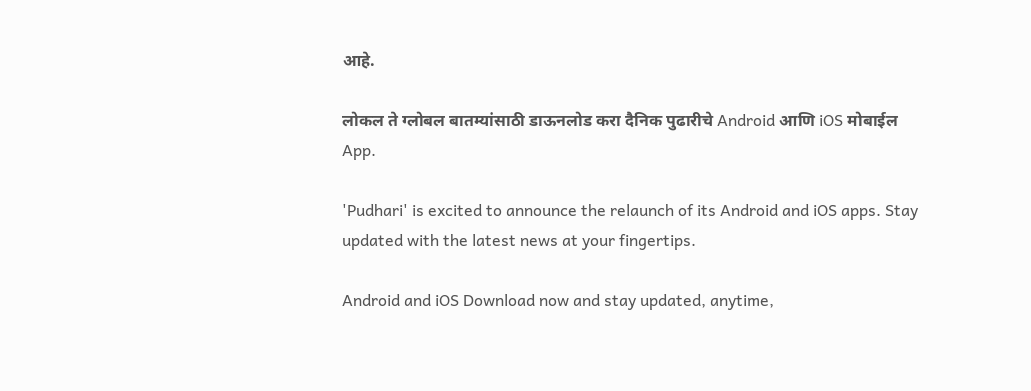आहे.

लोकल ते ग्लोबल बातम्यांसाठी डाऊनलोड करा दैनिक पुढारीचे Android आणि iOS मोबाईल App.

'Pudhari' is excited to announce the relaunch of its Android and iOS apps. Stay updated with the latest news at your fingertips.

Android and iOS Download now and stay updated, anytime,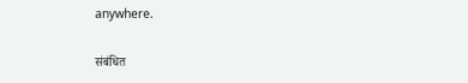anywhere.

संबंधित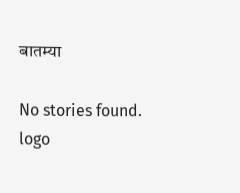बातम्या

No stories found.
logo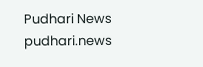Pudhari News
pudhari.news